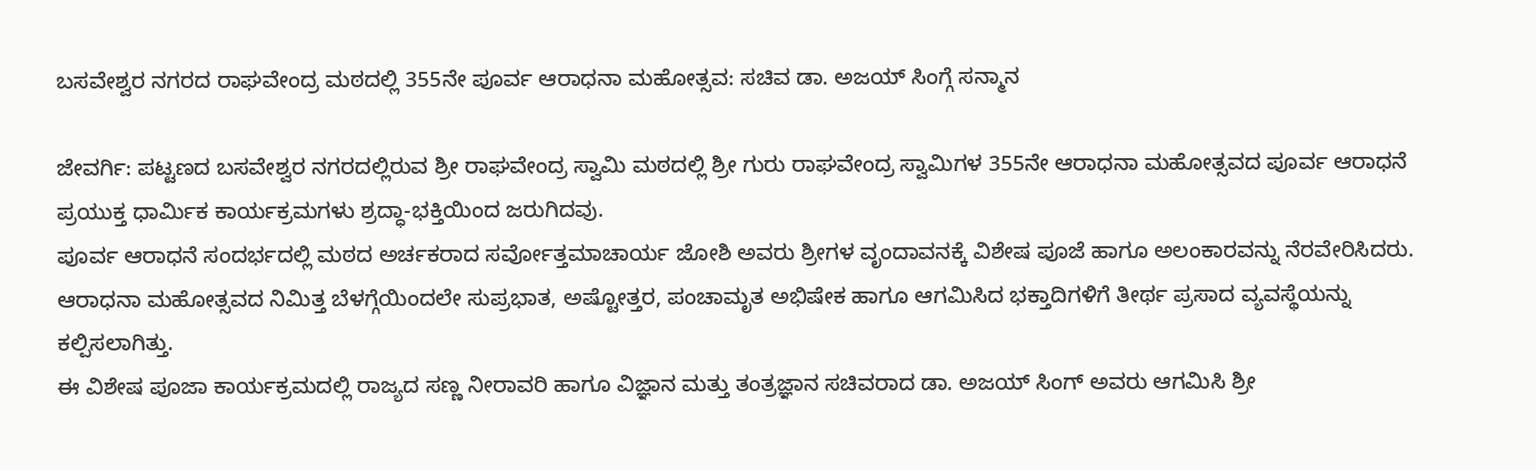ಬಸವೇಶ್ವರ ನಗರದ ರಾಘವೇಂದ್ರ ಮಠದಲ್ಲಿ 355ನೇ ಪೂರ್ವ ಆರಾಧನಾ ಮಹೋತ್ಸವ: ಸಚಿವ ಡಾ. ಅಜಯ್ ಸಿಂಗ್ಗೆ ಸನ್ಮಾನ

ಜೇವರ್ಗಿ: ಪಟ್ಟಣದ ಬಸವೇಶ್ವರ ನಗರದಲ್ಲಿರುವ ಶ್ರೀ ರಾಘವೇಂದ್ರ ಸ್ವಾಮಿ ಮಠದಲ್ಲಿ ಶ್ರೀ ಗುರು ರಾಘವೇಂದ್ರ ಸ್ವಾಮಿಗಳ 355ನೇ ಆರಾಧನಾ ಮಹೋತ್ಸವದ ಪೂರ್ವ ಆರಾಧನೆ ಪ್ರಯುಕ್ತ ಧಾರ್ಮಿಕ ಕಾರ್ಯಕ್ರಮಗಳು ಶ್ರದ್ಧಾ-ಭಕ್ತಿಯಿಂದ ಜರುಗಿದವು.
ಪೂರ್ವ ಆರಾಧನೆ ಸಂದರ್ಭದಲ್ಲಿ ಮಠದ ಅರ್ಚಕರಾದ ಸರ್ವೋತ್ತಮಾಚಾರ್ಯ ಜೋಶಿ ಅವರು ಶ್ರೀಗಳ ವೃಂದಾವನಕ್ಕೆ ವಿಶೇಷ ಪೂಜೆ ಹಾಗೂ ಅಲಂಕಾರವನ್ನು ನೆರವೇರಿಸಿದರು. ಆರಾಧನಾ ಮಹೋತ್ಸವದ ನಿಮಿತ್ತ ಬೆಳಗ್ಗೆಯಿಂದಲೇ ಸುಪ್ರಭಾತ, ಅಷ್ಟೋತ್ತರ, ಪಂಚಾಮೃತ ಅಭಿಷೇಕ ಹಾಗೂ ಆಗಮಿಸಿದ ಭಕ್ತಾದಿಗಳಿಗೆ ತೀರ್ಥ ಪ್ರಸಾದ ವ್ಯವಸ್ಥೆಯನ್ನು ಕಲ್ಪಿಸಲಾಗಿತ್ತು.
ಈ ವಿಶೇಷ ಪೂಜಾ ಕಾರ್ಯಕ್ರಮದಲ್ಲಿ ರಾಜ್ಯದ ಸಣ್ಣ ನೀರಾವರಿ ಹಾಗೂ ವಿಜ್ಞಾನ ಮತ್ತು ತಂತ್ರಜ್ಞಾನ ಸಚಿವರಾದ ಡಾ. ಅಜಯ್ ಸಿಂಗ್ ಅವರು ಆಗಮಿಸಿ ಶ್ರೀ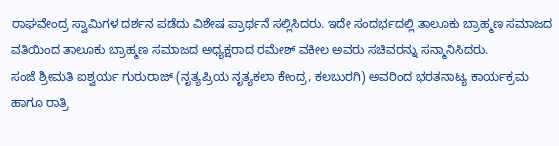ರಾಘವೇಂದ್ರ ಸ್ವಾಮಿಗಳ ದರ್ಶನ ಪಡೆದು ವಿಶೇಷ ಪ್ರಾರ್ಥನೆ ಸಲ್ಲಿಸಿದರು. ಇದೇ ಸಂದರ್ಭದಲ್ಲಿ ತಾಲೂಕು ಬ್ರಾಹ್ಮಣ ಸಮಾಜದ ವತಿಯಿಂದ ತಾಲೂಕು ಬ್ರಾಹ್ಮಣ ಸಮಾಜದ ಅಧ್ಯಕ್ಷರಾದ ರಮೇಶ್ ವಕೀಲ ಅವರು ಸಚಿವರನ್ನು ಸನ್ಮಾನಿಸಿದರು.
ಸಂಜೆ ಶ್ರೀಮತಿ ಐಶ್ವರ್ಯ ಗುರುರಾಜ್ (ನೃತ್ಯಪ್ರಿಯ ನೃತ್ಯಕಲಾ ಕೇಂದ್ರ, ಕಲಬುರಗಿ) ಅವರಿಂದ ಭರತನಾಟ್ಯ ಕಾರ್ಯಕ್ರಮ ಹಾಗೂ ರಾತ್ರಿ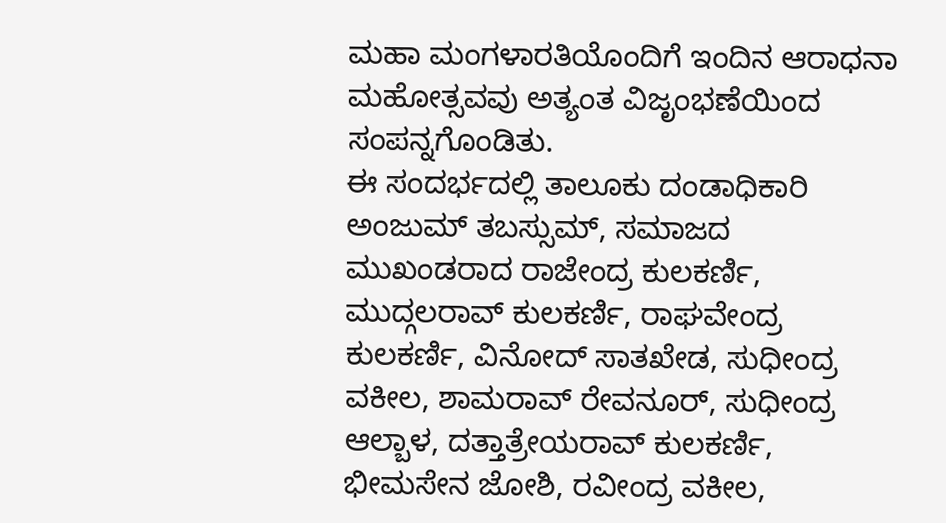ಮಹಾ ಮಂಗಳಾರತಿಯೊಂದಿಗೆ ಇಂದಿನ ಆರಾಧನಾ ಮಹೋತ್ಸವವು ಅತ್ಯಂತ ವಿಜೃಂಭಣೆಯಿಂದ ಸಂಪನ್ನಗೊಂಡಿತು.
ಈ ಸಂದರ್ಭದಲ್ಲಿ ತಾಲೂಕು ದಂಡಾಧಿಕಾರಿ ಅಂಜುಮ್ ತಬಸ್ಸುಮ್, ಸಮಾಜದ ಮುಖಂಡರಾದ ರಾಜೇಂದ್ರ ಕುಲಕರ್ಣಿ, ಮುದ್ಗಲರಾವ್ ಕುಲಕರ್ಣಿ, ರಾಘವೇಂದ್ರ ಕುಲಕರ್ಣಿ, ವಿನೋದ್ ಸಾತಖೇಡ, ಸುಧೀಂದ್ರ ವಕೀಲ, ಶಾಮರಾವ್ ರೇವನೂರ್, ಸುಧೀಂದ್ರ ಆಲ್ಬಾಳ, ದತ್ತಾತ್ರೇಯರಾವ್ ಕುಲಕರ್ಣಿ, ಭೀಮಸೇನ ಜೋಶಿ, ರವೀಂದ್ರ ವಕೀಲ,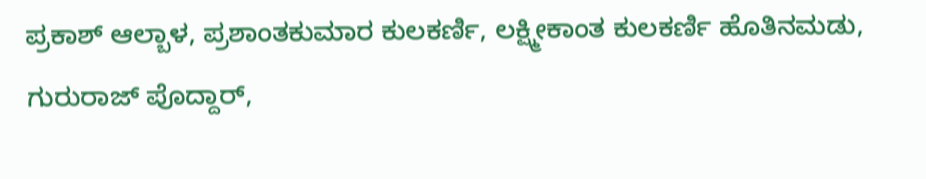ಪ್ರಕಾಶ್ ಆಲ್ಬಾಳ, ಪ್ರಶಾಂತಕುಮಾರ ಕುಲಕರ್ಣಿ, ಲಕ್ಷ್ಮೀಕಾಂತ ಕುಲಕರ್ಣಿ ಹೊತಿನಮಡು, ಗುರುರಾಜ್ ಪೊದ್ದಾರ್,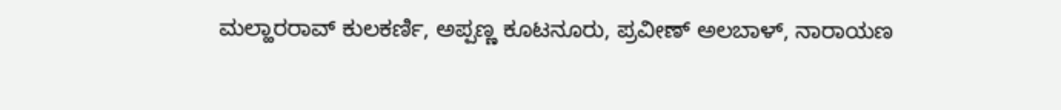ಮಲ್ಹಾರರಾವ್ ಕುಲಕರ್ಣಿ, ಅಪ್ಪಣ್ಣ ಕೂಟನೂರು, ಪ್ರವೀಣ್ ಅಲಬಾಳ್, ನಾರಾಯಣ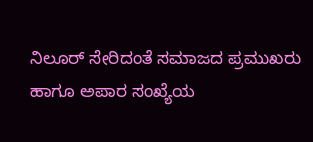ನಿಲೂರ್ ಸೇರಿದಂತೆ ಸಮಾಜದ ಪ್ರಮುಖರು ಹಾಗೂ ಅಪಾರ ಸಂಖ್ಯೆಯ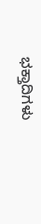ಭಕ್ತಾದಿಗಳು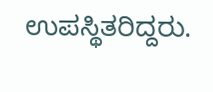ಉಪಸ್ಥಿತರಿದ್ದರು.